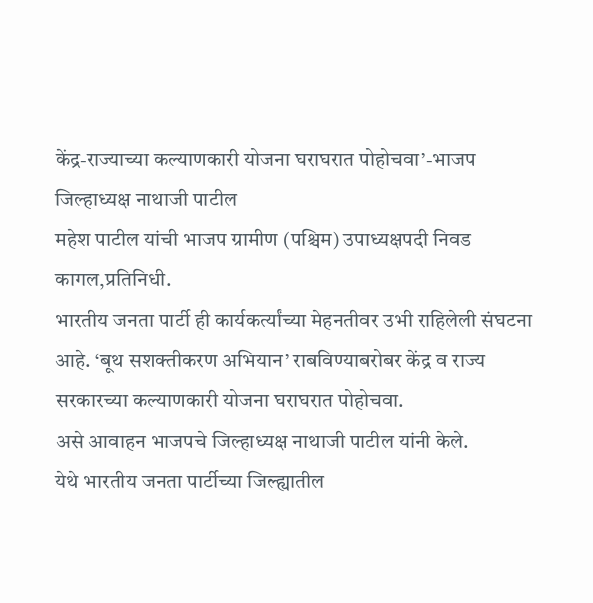केंद्र-राज्याच्या कल्याणकारी योजना घराघरात पोहोचवा’-भाजप जिल्हाध्यक्ष नाथाजी पाटील
महेश पाटील यांची भाजप ग्रामीण (पश्चिम) उपाध्यक्षपदी निवड
कागल,प्रतिनिधी.
भारतीय जनता पार्टी ही कार्यकर्त्यांच्या मेहनतीवर उभी राहिलेली संघटना आहे. ‘बूथ सशक्तीकरण अभियान’ राबविण्याबरोबर केंद्र व राज्य सरकारच्या कल्याणकारी योजना घराघरात पोहोचवा.
असे आवाहन भाजपचे जिल्हाध्यक्ष नाथाजी पाटील यांनी केले.
येथे भारतीय जनता पार्टीच्या जिल्ह्यातील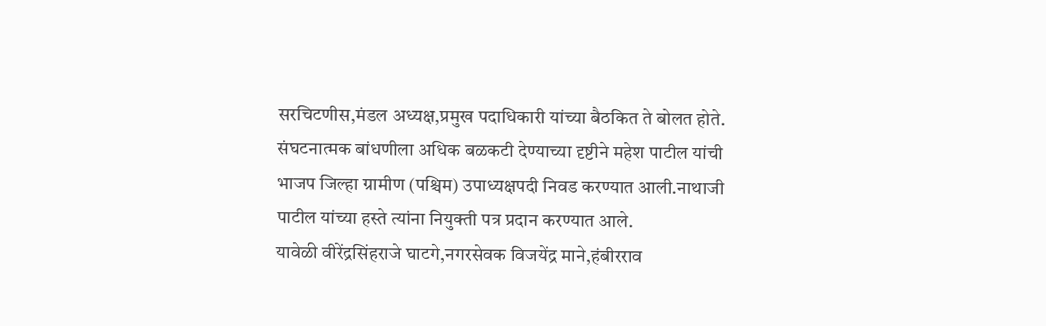सरचिटणीस,मंडल अध्यक्ष,प्रमुख पदाधिकारी यांच्या बैठकित ते बोलत होते. संघटनात्मक बांधणीला अधिक बळकटी देण्याच्या दृष्टीने महेश पाटील यांची भाजप जिल्हा ग्रामीण (पश्चिम) उपाध्यक्षपदी निवड करण्यात आली.नाथाजी पाटील यांच्या हस्ते त्यांना नियुक्ती पत्र प्रदान करण्यात आले.
यावेळी वीरेंद्रसिंहराजे घाटगे,नगरसेवक विजयेंद्र माने,हंबीरराव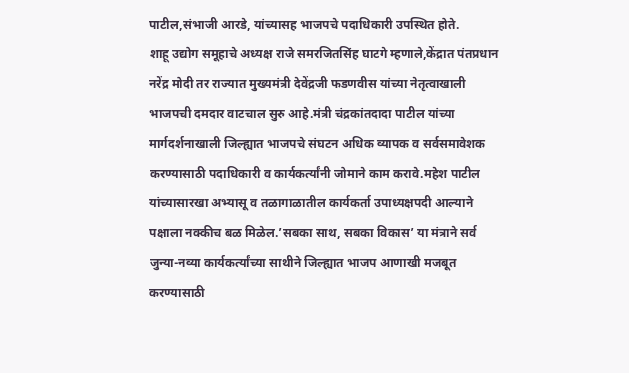पाटील,संभाजी आरडे, यांच्यासह भाजपचे पदाधिकारी उपस्थित होते.
शाहू उद्योग समूहाचे अध्यक्ष राजे समरजितसिंह घाटगे म्हणाले,केंद्रात पंतप्रधान नरेंद्र मोदी तर राज्यात मुख्यमंत्री देवेंद्रजी फडणवीस यांच्या नेतृत्वाखाली भाजपची दमदार वाटचाल सुरु आहे.मंत्री चंद्रकांतदादा पाटील यांच्या मार्गदर्शनाखाली जिल्ह्यात भाजपचे संघटन अधिक व्यापक व सर्वसमावेशक करण्यासाठी पदाधिकारी व कार्यकर्त्यांनी जोमाने काम करावे.महेश पाटील यांच्यासारखा अभ्यासू व तळागाळातील कार्यकर्ता उपाध्यक्षपदी आल्याने पक्षाला नक्कीच बळ मिळेल.’सबका साथ, सबका विकास’ या मंत्राने सर्व जुन्या-नव्या कार्यकर्त्यांच्या साथीने जिल्ह्यात भाजप आणाखी मजबूत करण्यासाठी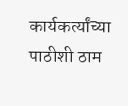कार्यकर्त्यांच्या पाठीशी ठाम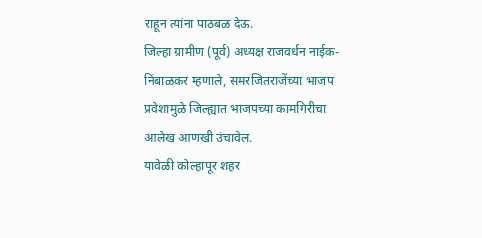राहून त्यांना पाठबळ देऊ.
जिल्हा ग्रामीण (पूर्व) अध्यक्ष राजवर्धन नाईक-निंबाळकर म्हणाले, समरजितराजेंच्या भाजप प्रवेशामुळे जिल्ह्यात भाजपच्या कामगिरीचा आलेख आणखी उंचावेल.
यावेळी कोल्हापूर शहर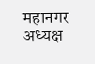महानगर अध्यक्ष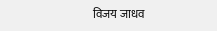विजय जाधव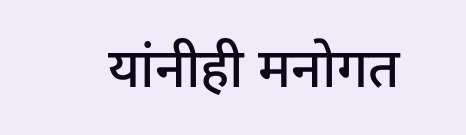यांनीही मनोगत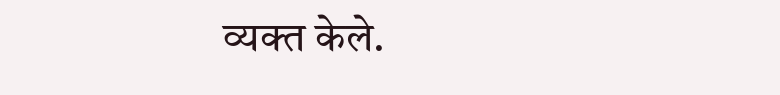व्यक्त केले.